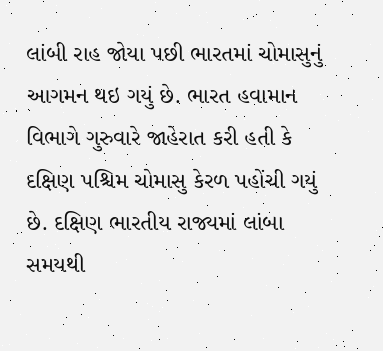લાંબી રાહ જોયા પછી ભારતમાં ચોમાસુનું આગમન થઇ ગયું છે. ભારત હવામાન વિભાગે ગુરુવારે જાહેરાત કરી હતી કે દક્ષિણ પશ્ચિમ ચોમાસુ કેરળ પહોંચી ગયું છે. દક્ષિણ ભારતીય રાજ્યમાં લાંબા સમયથી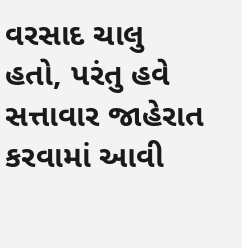વરસાદ ચાલુ હતો, પરંતુ હવે સત્તાવાર જાહેરાત કરવામાં આવી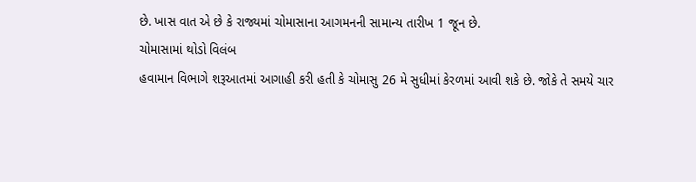છે. ખાસ વાત એ છે કે રાજ્યમાં ચોમાસાના આગમનની સામાન્ય તારીખ 1 જૂન છે.
ચોમાસામાં થોડો વિલંબ
હવામાન વિભાગે શરૂઆતમાં આગાહી કરી હતી કે ચોમાસુ 26 મે સુધીમાં કેરળમાં આવી શકે છે. જોકે તે સમયે ચાર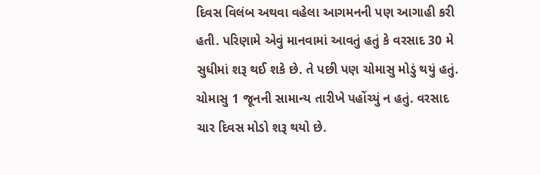દિવસ વિલંબ અથવા વહેલા આગમનની પણ આગાહી કરી હતી. પરિણામે એવું માનવામાં આવતું હતું કે વરસાદ 30 મે સુધીમાં શરૂ થઈ શકે છે. તે પછી પણ ચોમાસુ મોડું થયું હતું. ચોમાસુ 1 જૂનની સામાન્ય તારીખે પહોંચ્યું ન હતું. વરસાદ ચાર દિવસ મોડો શરૂ થયો છે.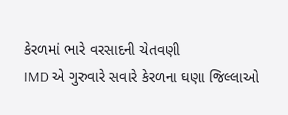કેરળમાં ભારે વરસાદની ચેતવણી
IMD એ ગુરુવારે સવારે કેરળના ઘણા જિલ્લાઓ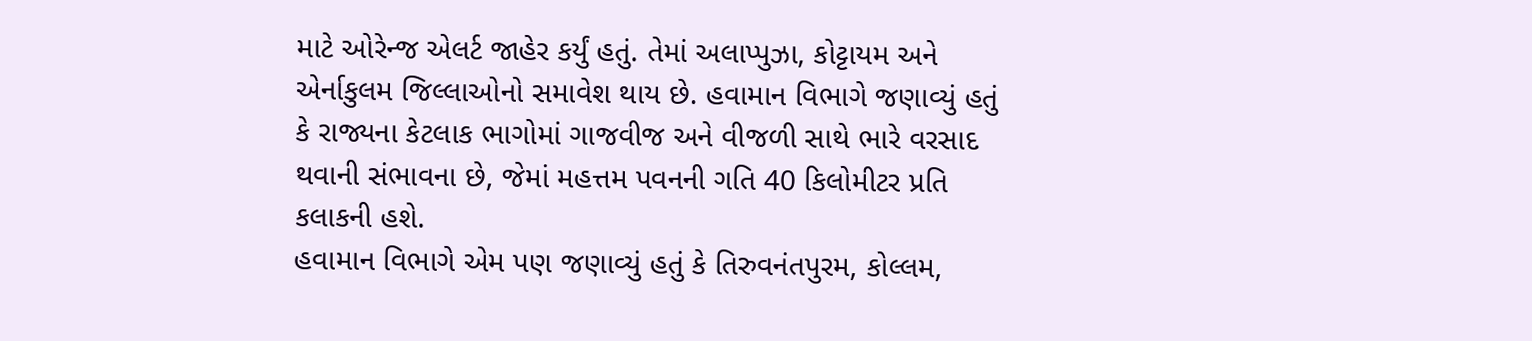માટે ઓરેન્જ એલર્ટ જાહેર કર્યું હતું. તેમાં અલાપ્પુઝા, કોટ્ટાયમ અને એર્નાકુલમ જિલ્લાઓનો સમાવેશ થાય છે. હવામાન વિભાગે જણાવ્યું હતું કે રાજ્યના કેટલાક ભાગોમાં ગાજવીજ અને વીજળી સાથે ભારે વરસાદ થવાની સંભાવના છે, જેમાં મહત્તમ પવનની ગતિ 40 કિલોમીટર પ્રતિ કલાકની હશે.
હવામાન વિભાગે એમ પણ જણાવ્યું હતું કે તિરુવનંતપુરમ, કોલ્લમ,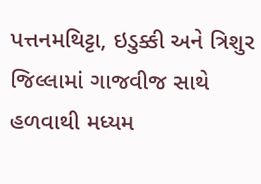પત્તનમથિટ્ટા, ઇડુક્કી અને ત્રિશુર જિલ્લામાં ગાજવીજ સાથે હળવાથી મધ્યમ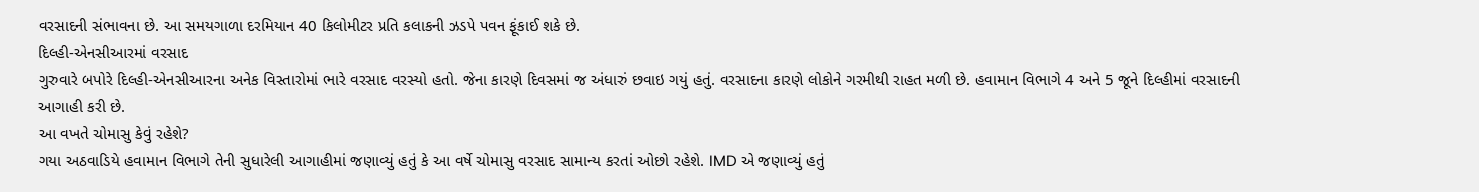વરસાદની સંભાવના છે. આ સમયગાળા દરમિયાન 40 કિલોમીટર પ્રતિ કલાકની ઝડપે પવન ફૂંકાઈ શકે છે.
દિલ્હી-એનસીઆરમાં વરસાદ
ગુરુવારે બપોરે દિલ્હી-એનસીઆરના અનેક વિસ્તારોમાં ભારે વરસાદ વરસ્યો હતો. જેના કારણે દિવસમાં જ અંધારું છવાઇ ગયું હતું. વરસાદના કારણે લોકોને ગરમીથી રાહત મળી છે. હવામાન વિભાગે 4 અને 5 જૂને દિલ્હીમાં વરસાદની આગાહી કરી છે.
આ વખતે ચોમાસુ કેવું રહેશે?
ગયા અઠવાડિયે હવામાન વિભાગે તેની સુધારેલી આગાહીમાં જણાવ્યું હતું કે આ વર્ષે ચોમાસુ વરસાદ સામાન્ય કરતાં ઓછો રહેશે. IMD એ જણાવ્યું હતું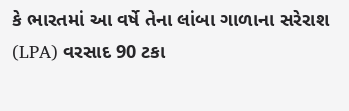કે ભારતમાં આ વર્ષે તેના લાંબા ગાળાના સરેરાશ (LPA) વરસાદ 90 ટકા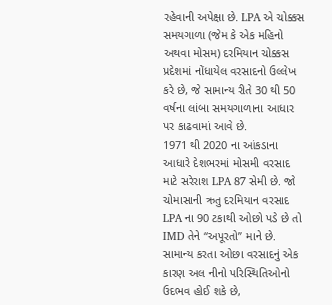રહેવાની અપેક્ષા છે. LPA એ ચોક્કસ સમયગાળા (જેમ કે એક મહિનો અથવા મોસમ) દરમિયાન ચોક્કસ પ્રદેશમાં નોંધાયેલ વરસાદનો ઉલ્લેખ કરે છે, જે સામાન્ય રીતે 30 થી 50 વર્ષના લાંબા સમયગાળાના આધાર પર કાઢવામાં આવે છે.
1971 થી 2020 ના આંકડાના આધારે દેશભરમાં મોસમી વરસાદ માટે સરેરાશ LPA 87 સેમી છે. જો ચોમાસાની ઋતુ દરમિયાન વરસાદ LPA ના 90 ટકાથી ઓછો પડે છે તો IMD તેને “અપૂરતો” માને છે. સામાન્ય કરતા ઓછા વરસાદનું એક કારણ અલ નીનો પરિસ્થિતિઓનો ઉદભવ હોઈ શકે છે,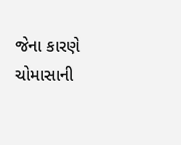જેના કારણે ચોમાસાની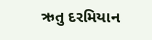ઋતુ દરમિયાન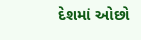દેશમાં ઓછો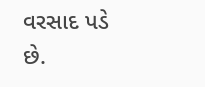વરસાદ પડે છે.